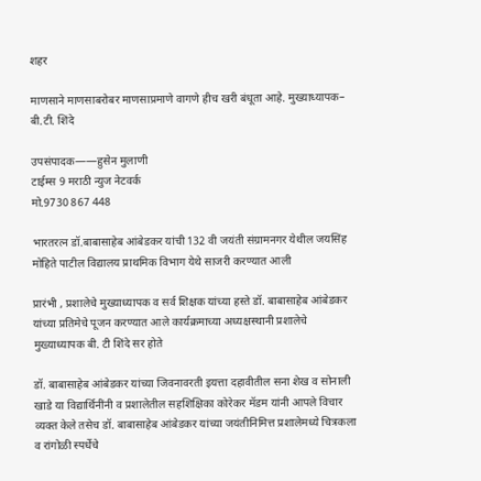शहर

माणसाने माणसाबरोबर माणसाप्रमाणे वागणे हीच खरी बंधूता आहे. मुख्याध्यापक– बी.टी. शिंदे

उपसंपादक——हुसेन मुलाणी
टाईम्स 9 मराठी न्युज नेटवर्क
मो.9730 867 448

भारतरत्न डॉ.बाबासाहेब आंबेडकर यांची 132 वी जयंती संग्रामनगर येथील जयसिंह मोहिते पाटील विद्यालय प्राथमिक विभाग येथे साजरी करण्यात आली

प्रारंभी , प्रशालेचे मुख्याध्यापक व सर्व शिक्षक यांच्या हस्ते डॉ. बाबासाहेब आंबेडकर यांच्या प्रतिमेचे पूजन करण्यात आले कार्यक्रमाच्या अध्यक्षस्थानी प्रशालेचे मुख्याध्यापक बी. टी शिंदे सर होते

डॉ. बाबासाहेब आंबेडकर यांच्या जिवनावरती इयत्ता दहावीतील सना शेख व सोनाली खाडे या विद्यार्थिनींनी व प्रशालेतील सहशिक्षिका कोरेकर मॅडम यांनी आपले विचार व्यक्त केले तसेच डॉ. बाबासाहेब आंबेडकर यांच्या जयंतीनिमित्त प्रशालेमध्ये चित्रकला व रांगोळी स्पर्धेचे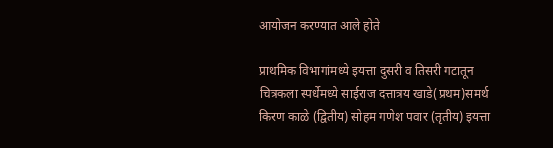आयोजन करण्यात आले होते

प्राथमिक विभागांमध्ये इयत्ता दुसरी व तिसरी गटातून चित्रकला स्पर्धेमध्ये साईराज दत्तात्रय खाडे(प्रथम)समर्थ किरण काळे (द्वितीय) सोहम गणेश पवार (तृतीय) इयत्ता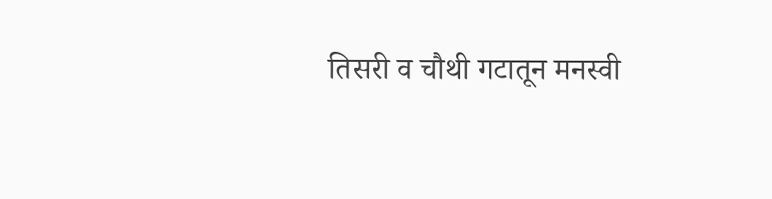तिसरी व चौथी गटातून मनस्वी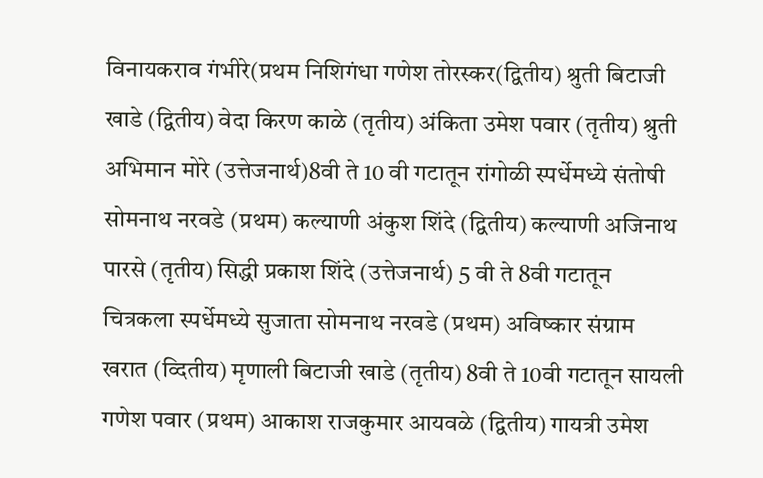विनायकराव गंभीरे(प्रथम निशिगंधा गणेश तोरस्कर(द्वितीय) श्रुती बिटाजी खाडे (द्वितीय) वेदा किरण काळे (तृतीय) अंकिता उमेश पवार (तृतीय) श्रुती अभिमान मोरे (उत्तेजनार्थ)8वी ते 10 वी गटातून रांगोळी स्पर्धेमध्ये संतोषी सोमनाथ नरवडे (प्रथम) कल्याणी अंकुश शिंदे (द्वितीय) कल्याणी अजिनाथ पारसे (तृतीय) सिद्धी प्रकाश शिंदे (उत्तेजनार्थ) 5 वी ते 8वी गटातून चित्रकला स्पर्धेमध्ये सुजाता सोमनाथ नरवडे (प्रथम) अविष्कार संग्राम खरात (व्दितीय) मृणाली बिटाजी खाडे (तृतीय) 8वी ते 10वी गटातून सायली गणेश पवार (प्रथम) आकाश राजकुमार आयवळे (द्वितीय) गायत्री उमेश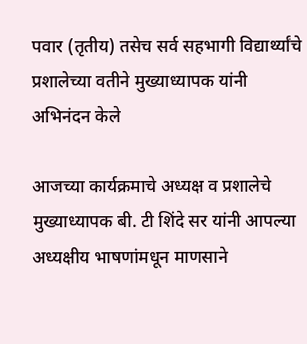पवार (तृतीय) तसेच सर्व सहभागी विद्यार्थ्यांचे प्रशालेच्या वतीने मुख्याध्यापक यांनी अभिनंदन केले

आजच्या कार्यक्रमाचे अध्यक्ष व प्रशालेचे मुख्याध्यापक बी. टी शिंदे सर यांनी आपल्या अध्यक्षीय भाषणांमधून माणसाने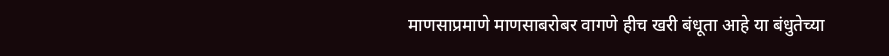माणसाप्रमाणे माणसाबरोबर वागणे हीच खरी बंधूता आहे या बंधुतेच्या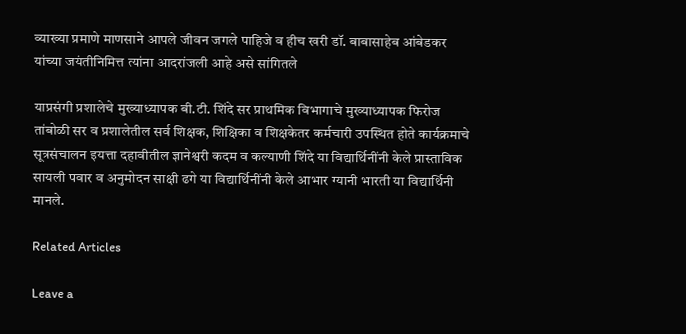व्याख्या प्रमाणे माणसाने आपले जीवन जगले पाहिजे व हीच खरी डॉ. बाबासाहेब आंबेडकर यांच्या जयंतीनिमित्त त्यांना आदरांजली आहे असे सांगितले

याप्रसंगी प्रशालेचे मुख्याध्यापक बी.टी. शिंदे सर प्राथमिक विभागाचे मुख्याध्यापक फिरोज तांबोळी सर व प्रशालेतील सर्व शिक्षक, शिक्षिका व शिक्षकेतर कर्मचारी उपस्थित होते कार्यक्रमाचे सूत्रसंचालन इयत्ता दहावीतील ज्ञानेश्वरी कदम व कल्याणी शिंदे या विद्यार्थिनींनी केले प्रास्ताविक सायली पवार व अनुमोदन साक्षी ढगे या विद्यार्थिनींनी केले आभार ग्यानी भारती या विद्यार्थिनी मानले.

Related Articles

Leave a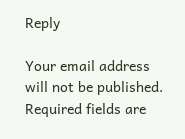Reply

Your email address will not be published. Required fields are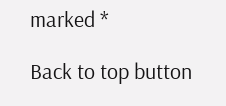marked *

Back to top button